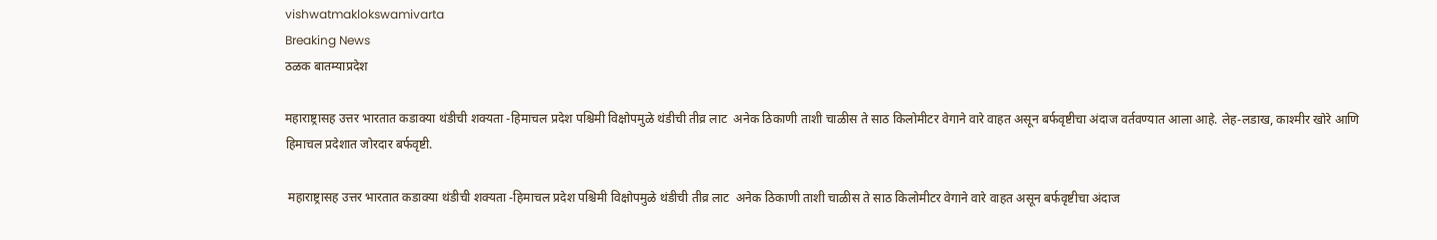vishwatmaklokswamivarta
Breaking News
ठळक बातम्याप्रदेश

महाराष्ट्रासह उत्तर भारतात कडाक्या थंडीची शक्यता -हिमाचल प्रदेश पश्चिमी विक्षोपमुळे थंडीची तीव्र लाट  अनेक ठिकाणी ताशी चाळीस ते साठ किलोमीटर वेगाने वारे वाहत असून बर्फवृष्टीचा अंदाज वर्तवण्यात आला आहे. लेह-लडाख, काश्मीर खोरे आणि हिमाचल प्रदेशात जोरदार बर्फवृष्टी.

 महाराष्ट्रासह उत्तर भारतात कडाक्या थंडीची शक्यता -हिमाचल प्रदेश पश्चिमी विक्षोपमुळे थंडीची तीव्र लाट  अनेक ठिकाणी ताशी चाळीस ते साठ किलोमीटर वेगाने वारे वाहत असून बर्फवृष्टीचा अंदाज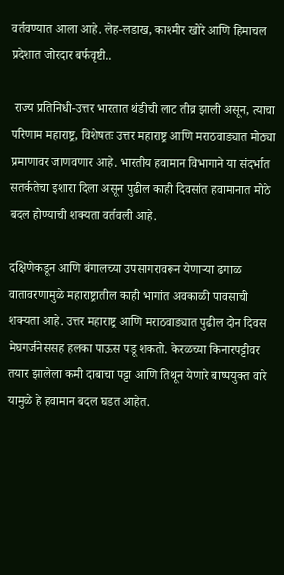वर्तवण्यात आला आहे. लेह-लडाख, काश्मीर खोरे आणि हिमाचल प्रदेशात जोरदार बर्फवृष्टी..

 राज्य प्रतिनिधी-उत्तर भारतात थंडीची लाट तीव्र झाली असून, त्याचा परिणाम महाराष्ट्र, विशेषतः उत्तर महाराष्ट्र आणि मराठवाड्यात मोठ्या प्रमाणावर जाणवणार आहे. भारतीय हवामान विभागाने या संदर्भात सतर्कतेचा इशारा दिला असून पुढील काही दिवसांत हवामानात मोठे बदल होण्याची शक्यता वर्तवली आहे.

दक्षिणेकडून आणि बंगालच्या उपसागरावरून येणाऱ्या ढगाळ वातावरणामुळे महाराष्ट्रातील काही भागांत अवकाळी पावसाची शक्यता आहे. उत्तर महाराष्ट्र आणि मराठवाड्यात पुढील दोन दिवस मेघगर्जनेससह हलका पाऊस पडू शकतो. केरळच्या किनारपट्टीवर तयार झालेला कमी दाबाचा पट्टा आणि तिथून येणारे बाष्पयुक्त वारे यामुळे हे हवामान बदल घडत आहेत.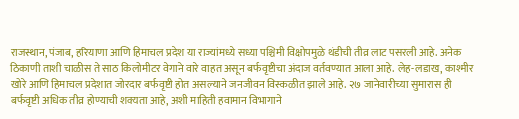राजस्थान, पंजाब, हरियाणा आणि हिमाचल प्रदेश या राज्यांमध्ये सध्या पश्चिमी विक्षोपमुळे थंडीची तीव्र लाट पसरली आहे. अनेक ठिकाणी ताशी चाळीस ते साठ किलोमीटर वेगाने वारे वाहत असून बर्फवृष्टीचा अंदाज वर्तवण्यात आला आहे. लेह-लडाख, काश्मीर खोरे आणि हिमाचल प्रदेशात जोरदार बर्फवृष्टी होत असल्याने जनजीवन विस्कळीत झाले आहे. २७ जानेवारीच्या सुमारास ही बर्फवृष्टी अधिक तीव्र होण्याची शक्यता आहे, अशी माहिती हवामान विभागाने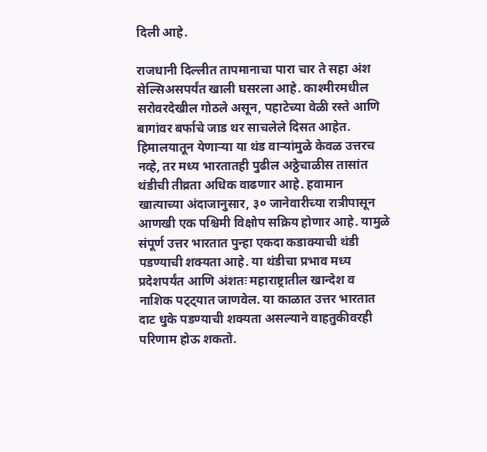दिली आहे.

राजधानी दिल्लीत तापमानाचा पारा चार ते सहा अंश सेल्सिअसपर्यंत खाली घसरला आहे. काश्मीरमधील सरोवरदेखील गोठले असून, पहाटेच्या वेळी रस्ते आणि बागांवर बर्फाचे जाड थर साचलेले दिसत आहेत. हिमालयातून येणाऱ्या या थंड वाऱ्यांमुळे केवळ उत्तरच नव्हे, तर मध्य भारतातही पुढील अठ्ठेचाळीस तासांत थंडीची तीव्रता अधिक वाढणार आहे. हवामान खात्याच्या अंदाजानुसार, ३० जानेवारीच्या रात्रीपासून आणखी एक पश्चिमी विक्षोप सक्रिय होणार आहे. यामुळे संपूर्ण उत्तर भारतात पुन्हा एकदा कडाक्याची थंडी पडण्याची शक्यता आहे. या थंडीचा प्रभाव मध्य प्रदेशपर्यंत आणि अंशतः महाराष्ट्रातील खान्देश व नाशिक पट्ट्यात जाणवेल. या काळात उत्तर भारतात दाट धुके पडण्याची शक्यता असल्याने वाहतुकीवरही परिणाम होऊ शकतो.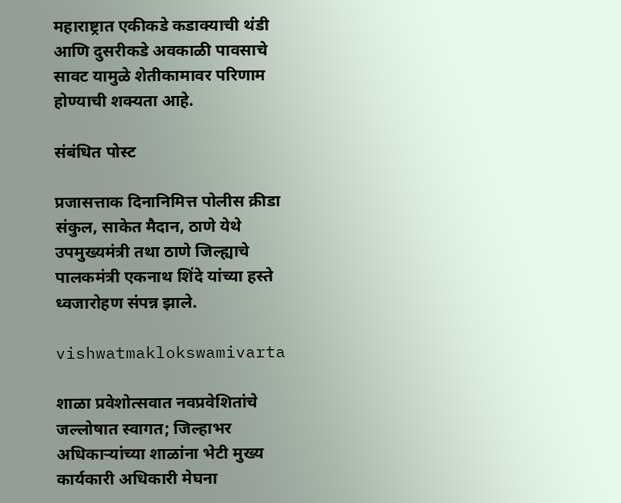महाराष्ट्रात एकीकडे कडाक्याची थंडी आणि दुसरीकडे अवकाळी पावसाचे सावट यामुळे शेतीकामावर परिणाम होण्याची शक्यता आहे.

संबंधित पोस्ट

प्रजासत्ताक दिनानिमित्त पोलीस क्रीडा संकुल, साकेत मैदान, ठाणे येथे उपमुख्यमंत्री तथा ठाणे जिल्ह्याचे पालकमंत्री एकनाथ शिंदे यांच्या हस्ते ध्वजारोहण संपन्न झाले.

vishwatmaklokswamivarta

शाळा प्रवेशोत्सवात नवप्रवेशितांचे जल्लोषात स्वागत; जिल्हाभर अधिकाऱ्यांच्या शाळांना भेटी मुख्य कार्यकारी अधिकारी मेघना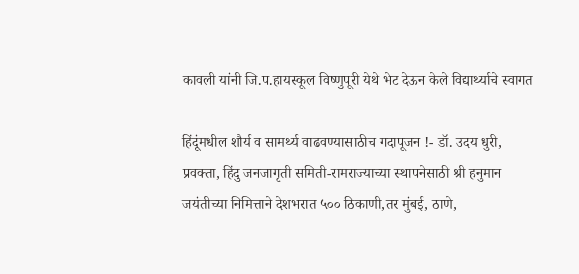कावली यांनी जि.प.हायस्कूल विष्णुपूरी येथे भेट देऊन केले विद्यार्थ्याचे स्वागत

हिंदूंमधील शौर्य व सामर्थ्य वाढवण्यासाठीच गदापूजन !- डॉ. उदय धुरी, प्रवक्ता, हिंदु जनजागृती समिती-रामराज्याच्या स्थापनेसाठी श्री हनुमान जयंतीच्या निमित्ताने देशभरात ५०० ठिकाणी,तर मुंबई, ठाणे,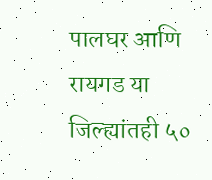पालघर आणि रायगड या जिल्ह्यांतही ५०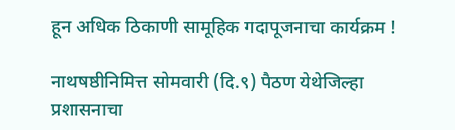हून अधिक ठिकाणी सामूहिक गदापूजनाचा कार्यक्रम !

नाथषष्ठीनिमित्त सोमवारी (दि.९) पैठण येथेजिल्हा प्रशासनाचा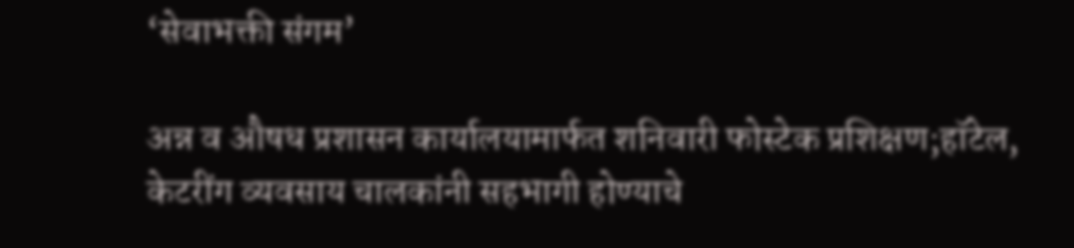‘सेवाभक्ती संगम’

अन्न व औषध प्रशासन कार्यालयामार्फत शनिवारी फोस्टेक प्रशिक्षण;हॉटेल, केटरींग व्यवसाय चालकांनी सहभागी होण्याचे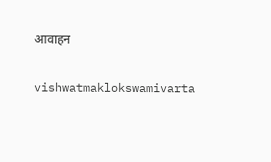आवाहन

vishwatmaklokswamivarta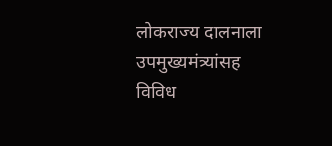लोकराज्य दालनाला उपमुख्यमंत्र्यांसह विविध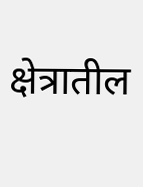क्षेत्रातील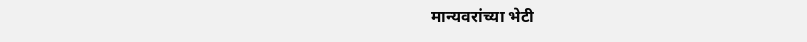मान्यवरांच्या भेटी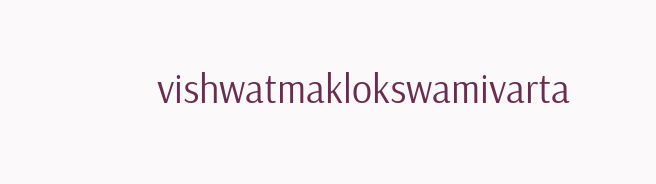vishwatmaklokswamivarta